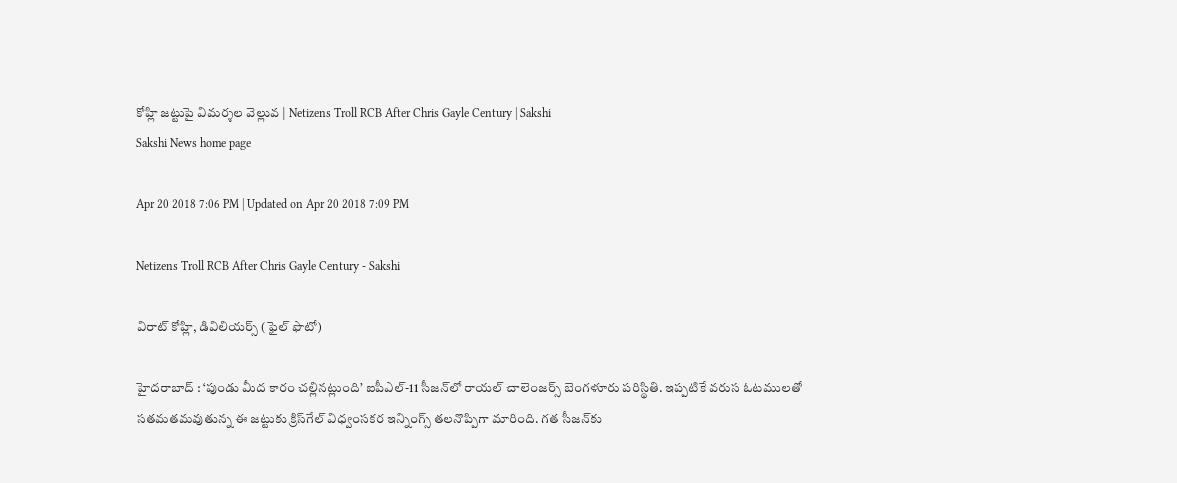కోహ్లి జట్టుపై విమర్శల వెల్లువ | Netizens Troll RCB After Chris Gayle Century | Sakshi
Sakshi News home page

Apr 20 2018 7:06 PM | Updated on Apr 20 2018 7:09 PM

Netizens Troll RCB After Chris Gayle Century - Sakshi

విరాట్‌ కోహ్లి, డివిలియర్స్‌ (ఫైల్‌ ఫొటో)

హైదరాబాద్‌ : ‘పుండు మీద కారం చల్లినట్లుంది’ ఐపీఎల్‌-11 సీజన్‌లో రాయల్‌ చాలెంజర్స్‌ బెంగళూరు పరిస్థితి. ఇప్పటికే వరుస ఓటములతో సతమతమవుతున్న ఈ జట్టుకు క్రిస్‌గేల్‌ విధ్వంసకర ఇన్నింగ్స్‌ తలనొప్పిగా మారింది. గత సీజన్‌కు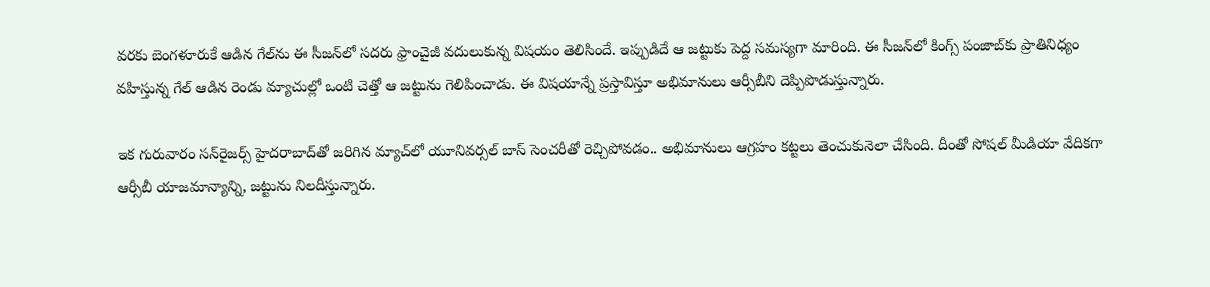వరకు బెంగళూరుకే ఆడిన గేల్‌ను ఈ సీజన్‌లో సదరు ఫ్రాంచైజీ వదులుకున్న విషయం తెలిసిందే. ఇప్పుడిదే ఆ జట్టుకు పెద్ద సమస్యగా మారింది. ఈ సీజన్‌లో కింగ్స్‌ పంజాబ్‌కు ప్రాతినిధ్యం వహిస్తున్న గేల్‌ ఆడిన రెండు మ్యాచుల్లో ఒంటి చెత్తో ఆ జట్టును గెలిపించాడు. ఈ విషయాన్నే ప్రస్తావిస్తూ అభిమానులు ఆర్సీబీని దెప్పిపొడుస్తున్నారు.

ఇక గురువారం సన్‌రైజర్స్‌ హైదరాబాద్‌తో జరిగిన మ్యాచ్‌లో యూనివర్సల్‌ బాస్‌ సెంచరీతో రెచ్చిపోవడం.. అభిమానులు ఆగ్రహం కట్టలు తెంచుకునెలా చేసింది. దీంతో సోషల్‌ మీడియా వేదికగా ఆర్సీబీ యాజమాన్యాన్ని, జట్టును నిలదీస్తున్నారు.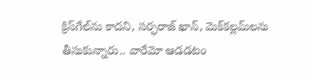క్రిస్‌గేల్‌ను కాదని, సర్ఫరాజ్‌ ఖాన్‌, మెక్‌కల్లమ్‌లను తీసుకున్నారు.. వారేమో ఆడడటం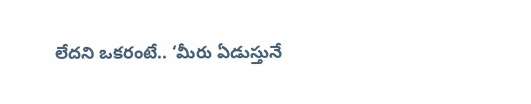లేదని ఒకరంటే.. ‘మీరు ఏడుస్తునే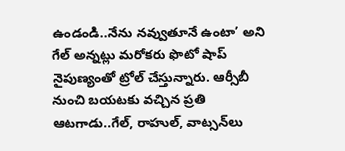ఉండండి..నేను నవ్వుతూనే ఉంటా’ అని గేల్‌ అన్నట్లు మరోకరు ఫొటో షాప్‌ నైపుణ్యంతో ట్రోల్‌ చేస్తున్నారు. ఆర్సీబీ నుంచి బయటకు వచ్చిన ప్రతి ఆటగాడు..గేల్‌, రాహుల్‌, వాట్సన్‌లు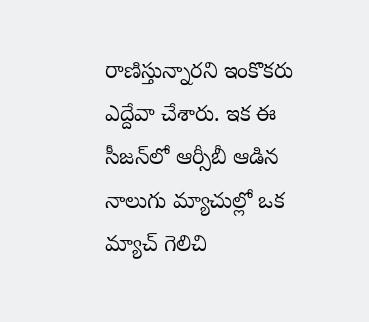రాణిస్తున్నారని ఇంకొకరు ఎద్దేవా చేశారు. ఇక ఈ సీజన్‌లో ఆర్సీబీ ఆడిన నాలుగు మ్యాచుల్లో ఒక మ్యాచ్‌ గెలిచి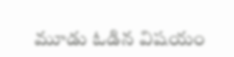మూడు ఓడిన విషయం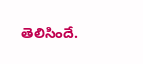తెలిసిందే.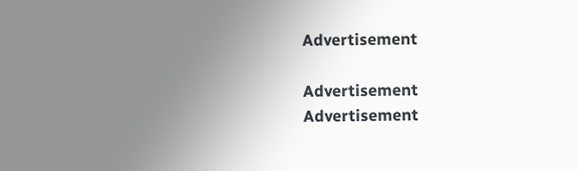Advertisement

Advertisement
Advertisement